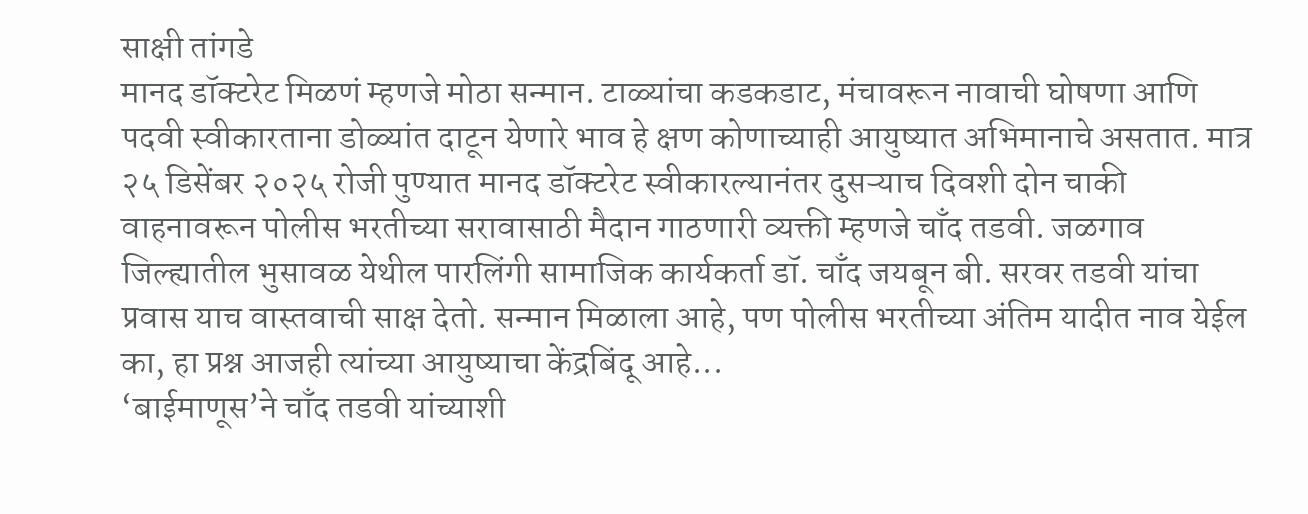साक्षी तांगडे
मानद डॉक्टरेट मिळणं म्हणजे मोठा सन्मान. टाळ्यांचा कडकडाट, मंचावरून नावाची घोषणा आणि पदवी स्वीकारताना डोळ्यांत दाटून येणारे भाव हे क्षण कोणाच्याही आयुष्यात अभिमानाचे असतात. मात्र २५ डिसेंबर २०२५ रोजी पुण्यात मानद डॉक्टरेट स्वीकारल्यानंतर दुसऱ्याच दिवशी दोन चाकी वाहनावरून पोलीस भरतीच्या सरावासाठी मैदान गाठणारी व्यक्ती म्हणजे चाँद तडवी. जळगाव जिल्ह्यातील भुसावळ येथील पारलिंगी सामाजिक कार्यकर्ता डॉ. चाँद जयबून बी. सरवर तडवी यांचा प्रवास याच वास्तवाची साक्ष देतो. सन्मान मिळाला आहे, पण पोलीस भरतीच्या अंतिम यादीत नाव येईल का, हा प्रश्न आजही त्यांच्या आयुष्याचा केंद्रबिंदू आहे...
‘बाईमाणूस’ने चाँद तडवी यांच्याशी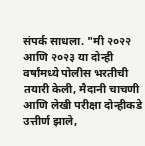संपर्क साधला. "मी २०२२ आणि २०२३ या दोन्ही वर्षांमध्ये पोलीस भरतीची तयारी केली, मैदानी चाचणी आणि लेखी परीक्षा दोन्हीकडे उत्तीर्ण झाले,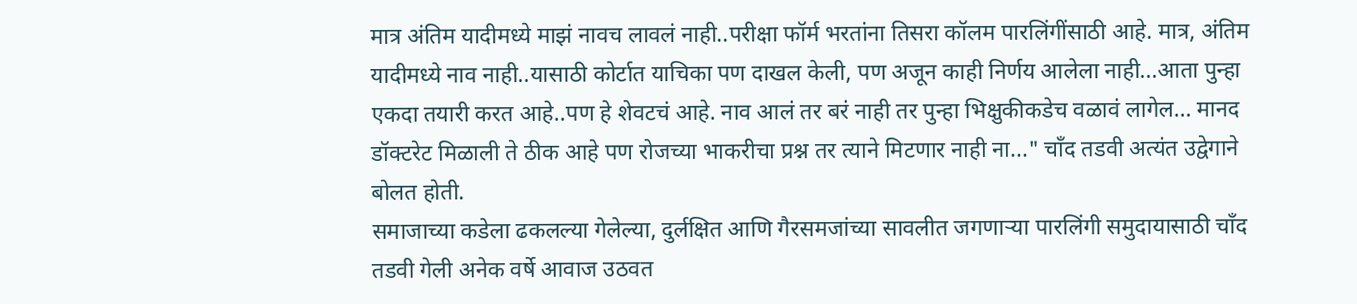मात्र अंतिम यादीमध्ये माझं नावच लावलं नाही..परीक्षा फॉर्म भरतांना तिसरा कॉलम पारलिंगींसाठी आहे. मात्र, अंतिम यादीमध्ये नाव नाही..यासाठी कोर्टात याचिका पण दाखल केली, पण अजून काही निर्णय आलेला नाही...आता पुन्हा एकदा तयारी करत आहे..पण हे शेवटचं आहे. नाव आलं तर बरं नाही तर पुन्हा भिक्षुकीकडेच वळावं लागेल… मानद डॉक्टरेट मिळाली ते ठीक आहे पण रोजच्या भाकरीचा प्रश्न तर त्याने मिटणार नाही ना..." चाँद तडवी अत्यंत उद्वेगाने बोलत होती.
समाजाच्या कडेला ढकलल्या गेलेल्या, दुर्लक्षित आणि गैरसमजांच्या सावलीत जगणाऱ्या पारलिंगी समुदायासाठी चाँद तडवी गेली अनेक वर्षे आवाज उठवत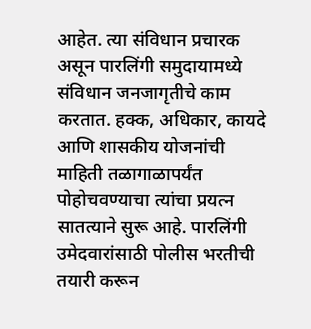आहेत. त्या संविधान प्रचारक असून पारलिंगी समुदायामध्ये संविधान जनजागृतीचे काम करतात. हक्क, अधिकार, कायदे आणि शासकीय योजनांची माहिती तळागाळापर्यंत पोहोचवण्याचा त्यांचा प्रयत्न सातत्याने सुरू आहे. पारलिंगी उमेदवारांसाठी पोलीस भरतीची तयारी करून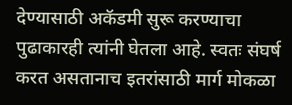देण्यासाठी अकॅडमी सुरू करण्याचा पुढाकारही त्यांनी घेतला आहे. स्वतः संघर्ष करत असतानाच इतरांसाठी मार्ग मोकळा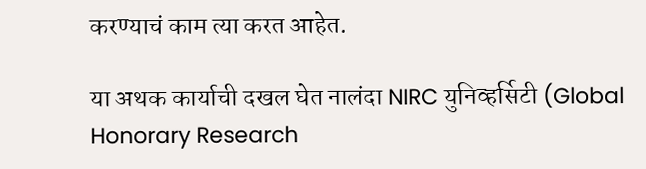करण्याचं काम त्या करत आहेत.

या अथक कार्याची दखल घेत नालंदा NIRC युनिव्हर्सिटी (Global Honorary Research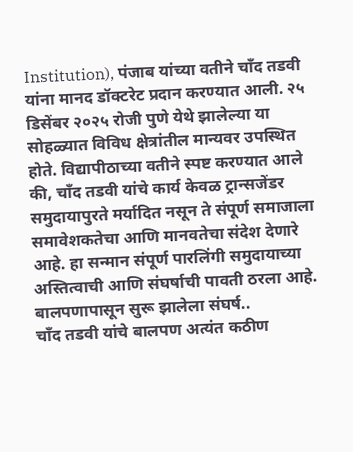Institution), पंजाब यांच्या वतीने चाँद तडवी यांना मानद डॉक्टरेट प्रदान करण्यात आली. २५ डिसेंबर २०२५ रोजी पुणे येथे झालेल्या या सोहळ्यात विविध क्षेत्रांतील मान्यवर उपस्थित होते. विद्यापीठाच्या वतीने स्पष्ट करण्यात आले की, चाँद तडवी यांचे कार्य केवळ ट्रान्सजेंडर समुदायापुरते मर्यादित नसून ते संपूर्ण समाजाला समावेशकतेचा आणि मानवतेचा संदेश देणारे आहे. हा सन्मान संपूर्ण पारलिंगी समुदायाच्या अस्तित्वाची आणि संघर्षाची पावती ठरला आहे.
बालपणापासून सुरू झालेला संघर्ष..
चाँद तडवी यांचे बालपण अत्यंत कठीण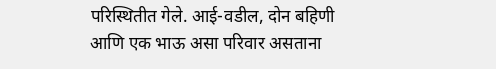परिस्थितीत गेले. आई-वडील, दोन बहिणी आणि एक भाऊ असा परिवार असताना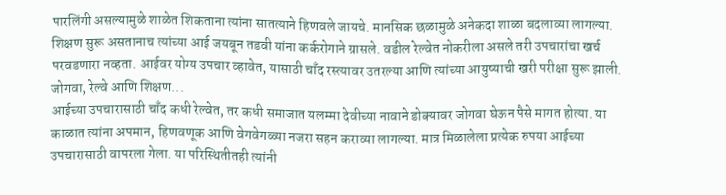पारलिंगी असल्यामुळे शाळेत शिकताना त्यांना सातत्याने हिणवले जायचे. मानसिक छळामुळे अनेकदा शाळा बदलाव्या लागल्या. शिक्षण सुरू असतानाच त्यांच्या आई जयबून तडवी यांना कर्करोगाने ग्रासले. वडील रेल्वेत नोकरीला असले तरी उपचारांचा खर्च परवडणारा नव्हता. आईवर योग्य उपचार व्हावेत, यासाठी चाँद रस्त्यावर उतरल्या आणि त्यांच्या आयुष्याची खरी परीक्षा सुरू झाली.
जोगवा, रेल्वे आणि शिक्षण...
आईच्या उपचारासाठी चाँद कधी रेल्वेत, तर कधी समाजात यलम्मा देवीच्या नावाने डोक्यावर जोगवा घेऊन पैसे मागत होत्या. या काळात त्यांना अपमान, हिणवणूक आणि वेगवेगळ्या नजरा सहन कराव्या लागल्या. मात्र मिळालेला प्रत्येक रुपया आईच्या उपचारासाठी वापरला गेला. या परिस्थितीतही त्यांनी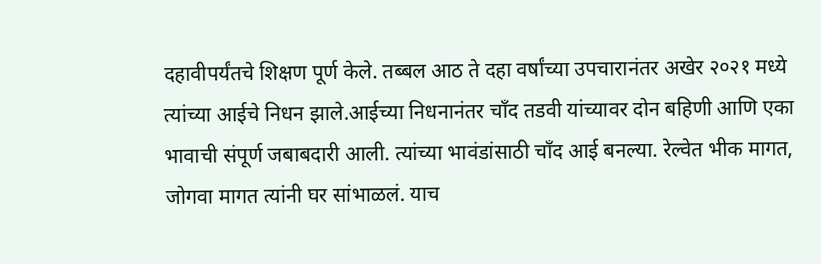दहावीपर्यंतचे शिक्षण पूर्ण केले. तब्बल आठ ते दहा वर्षांच्या उपचारानंतर अखेर २०२१ मध्ये त्यांच्या आईचे निधन झाले.आईच्या निधनानंतर चाँद तडवी यांच्यावर दोन बहिणी आणि एका भावाची संपूर्ण जबाबदारी आली. त्यांच्या भावंडांसाठी चाँद आई बनल्या. रेल्वेत भीक मागत, जोगवा मागत त्यांनी घर सांभाळलं. याच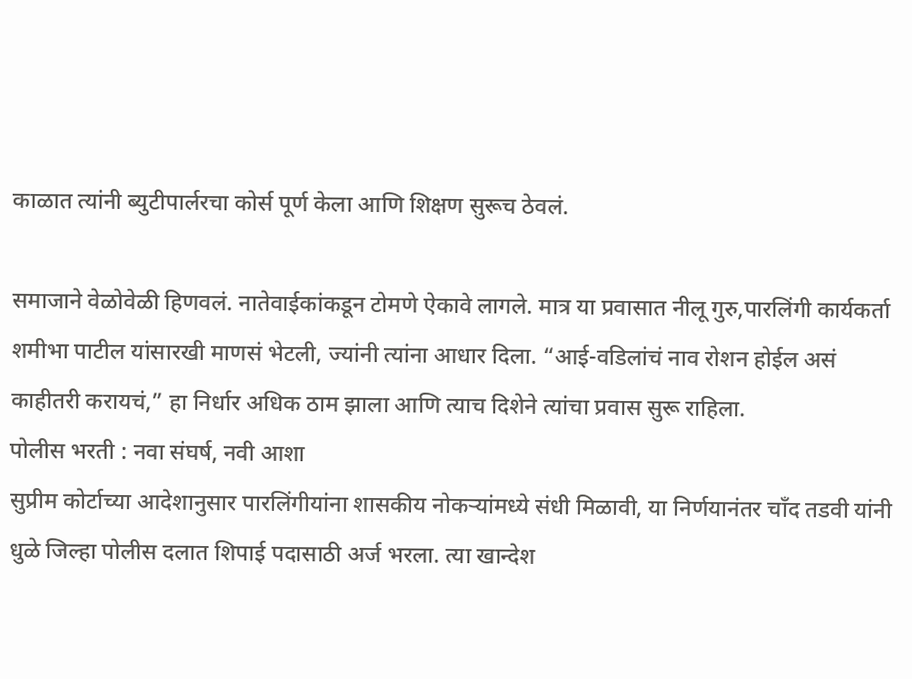काळात त्यांनी ब्युटीपार्लरचा कोर्स पूर्ण केला आणि शिक्षण सुरूच ठेवलं.

समाजाने वेळोवेळी हिणवलं. नातेवाईकांकडून टोमणे ऐकावे लागले. मात्र या प्रवासात नीलू गुरु,पारलिंगी कार्यकर्ता शमीभा पाटील यांसारखी माणसं भेटली, ज्यांनी त्यांना आधार दिला. “आई-वडिलांचं नाव रोशन होईल असं काहीतरी करायचं,” हा निर्धार अधिक ठाम झाला आणि त्याच दिशेने त्यांचा प्रवास सुरू राहिला.
पोलीस भरती : नवा संघर्ष, नवी आशा
सुप्रीम कोर्टाच्या आदेशानुसार पारलिंगीयांना शासकीय नोकऱ्यांमध्ये संधी मिळावी, या निर्णयानंतर चाँद तडवी यांनी धुळे जिल्हा पोलीस दलात शिपाई पदासाठी अर्ज भरला. त्या खान्देश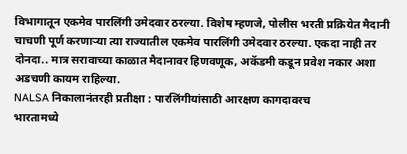विभागातून एकमेव पारलिंगी उमेदवार ठरल्या. विशेष म्हणजे, पोलीस भरती प्रक्रियेत मैदानी चाचणी पूर्ण करणाऱ्या त्या राज्यातील एकमेव पारलिंगी उमेदवार ठरल्या. एकदा नाही तर दोनदा.. मात्र सरावाच्या काळात मैदानावर हिणवणूक, अकॅडमी कडून प्रवेश नकार अशा अडचणी कायम राहिल्या.
NALSA निकालानंतरही प्रतीक्षा : पारलिंगीयांसाठी आरक्षण कागदावरच
भारतामध्ये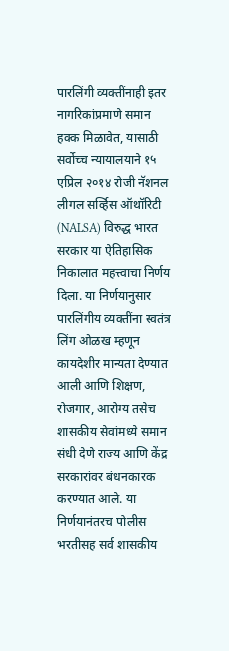पारलिंगी व्यक्तींनाही इतर नागरिकांप्रमाणे समान हक्क मिळावेत, यासाठी सर्वोच्च न्यायालयाने १५ एप्रिल २०१४ रोजी नॅशनल लीगल सर्व्हिस ऑथॉरिटी (NALSA) विरुद्ध भारत सरकार या ऐतिहासिक निकालात महत्त्वाचा निर्णय दिला. या निर्णयानुसार पारलिंगीय व्यक्तींना स्वतंत्र लिंग ओळख म्हणून कायदेशीर मान्यता देण्यात आली आणि शिक्षण, रोजगार, आरोग्य तसेच शासकीय सेवांमध्ये समान संधी देणे राज्य आणि केंद्र सरकारांवर बंधनकारक करण्यात आले. या निर्णयानंतरच पोलीस भरतीसह सर्व शासकीय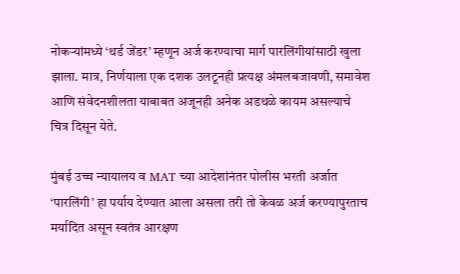नोकऱ्यांमध्ये ‘थर्ड जेंडर’ म्हणून अर्ज करण्याचा मार्ग पारलिंगीयांसाठी खुला झाला. मात्र, निर्णयाला एक दशक उलटूनही प्रत्यक्ष अंमलबजावणी, समावेश आणि संवेदनशीलता याबाबत अजूनही अनेक अडथळे कायम असल्याचे चित्र दिसून येते.

मुंबई उच्च न्यायालय व MAT च्या आदेशांनंतर पोलीस भरती अर्जात ‘पारलिंगी’ हा पर्याय देण्यात आला असला तरी तो केवळ अर्ज करण्यापुरताच मर्यादित असून स्वतंत्र आरक्षण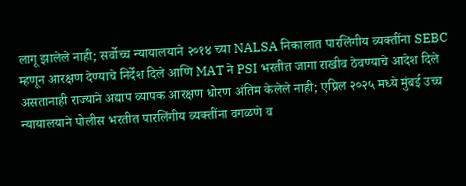लागू झालेले नाही; सर्वोच्च न्यायालयाने २०१४ च्या NALSA निकालात पारलिंगीय व्यक्तींना SEBC म्हणून आरक्षण देण्याचे निर्देश दिले आणि MAT ने PSI भरतीत जागा राखीव ठेवण्याचे आदेश दिले असतानाही राज्याने अद्याप व्यापक आरक्षण धोरण अंतिम केलेले नाही; एप्रिल २०२५ मध्ये मुंबई उच्च न्यायालयाने पोलीस भरतीत पारलिंगीय व्यक्तींना वगळणे व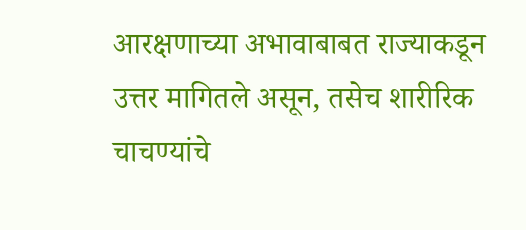आरक्षणाच्या अभावाबाबत राज्याकडून उत्तर मागितले असून, तसेच शारीरिक चाचण्यांचे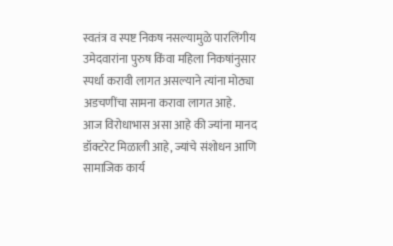स्वतंत्र व स्पष्ट निकष नसल्यामुळे पारलिंगीय उमेदवारांना पुरुष किंवा महिला निकषांनुसार स्पर्धा करावी लागत असल्याने त्यांना मोठ्या अडचणींचा सामना करावा लागत आहे.
आज विरोधाभास असा आहे की ज्यांना मानद डॉक्टरेट मिळाली आहे, ज्यांचे संशोधन आणि सामाजिक कार्य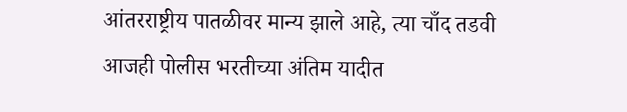आंतरराष्ट्रीय पातळीवर मान्य झाले आहे, त्या चाँद तडवी आजही पोलीस भरतीच्या अंतिम यादीत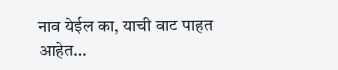नाव येईल का, याची वाट पाहत आहेत…